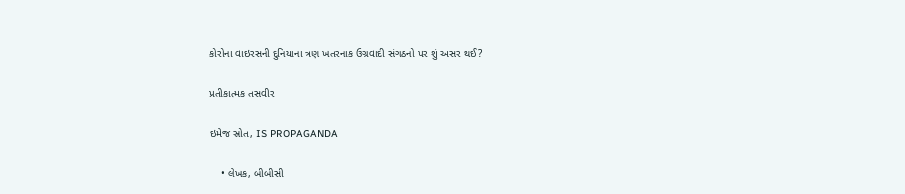કોરોના વાઇરસની દુનિયાના ત્રણ ખતરનાક ઉગ્રવાદી સંગઠનો પર શું અસર થઈ?

પ્રતીકાત્મક તસવીર

ઇમેજ સ્રોત, IS PROPAGANDA

    • લેખક, બીબીસી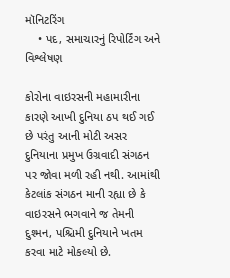મૉનિટરિંગ
    • પદ, સમાચારનું રિપોર્ટિંગ અને વિશ્લેષણ

કોરોના વાઇરસની મહામારીના કારણે આખી દુનિયા ઠપ થઈ ગઈ છે પરંતુ આની મોટી અસર દુનિયાના પ્રમુખ ઉગ્રવાદી સંગઠન પર જોવા મળી રહી નથી. આમાંથી કેટલાંક સંગઠન માની રહ્યા છે કે વાઇરસને ભગવાને જ તેમની દુશ્મન, પશ્ચિમી દુનિયાને ખતમ કરવા માટે મોકલ્યો છે.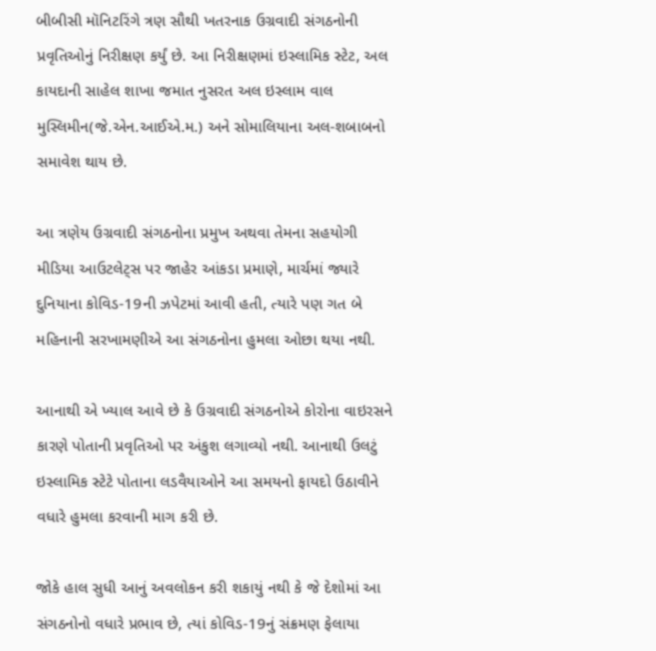બીબીસી મૉનિટરિંગે ત્રણ સૌથી ખતરનાક ઉગ્રવાદી સંગઠનોની પ્રવૃતિઓનું નિરીક્ષણ કર્યું છે. આ નિરીક્ષણમાં ઇસ્લામિક સ્ટેટ, અલ કાયદાની સાહેલ શાખા જમાત નુસરત અલ ઇસ્લામ વાલ મુસ્લિમીન(જે.એન.આઈએ.મ.) અને સોમાલિયાના અલ-શબાબનો સમાવેશ થાય છે.

આ ત્રણેય ઉગ્રવાદી સંગઠનોના પ્રમુખ અથવા તેમના સહયોગી મીડિયા આઉટલેટ્સ પર જાહેર આંકડા પ્રમાણે, માર્ચમાં જ્યારે દુનિયાના કોવિડ-19ની ઝપેટમાં આવી હતી, ત્યારે પણ ગત બે મહિનાની સરખામણીએ આ સંગઠનોના હુમલા ઓછા થયા નથી.

આનાથી એ ખ્યાલ આવે છે કે ઉગ્રવાદી સંગઠનોએ કોરોના વાઇરસને કારણે પોતાની પ્રવૃતિઓ પર અંકુશ લગાવ્યો નથી. આનાથી ઉલટું ઇસ્લામિક સ્ટેટે પોતાના લડવૈયાઓને આ સમયનો ફાયદો ઉઠાવીને વધારે હુમલા કરવાની માગ કરી છે.

જોકે હાલ સુધી આનું અવલોકન કરી શકાયું નથી કે જે દેશોમાં આ સંગઠનોનો વધારે પ્રભાવ છે, ત્યાં કોવિડ-19નું સંક્રમણ ફેલાયા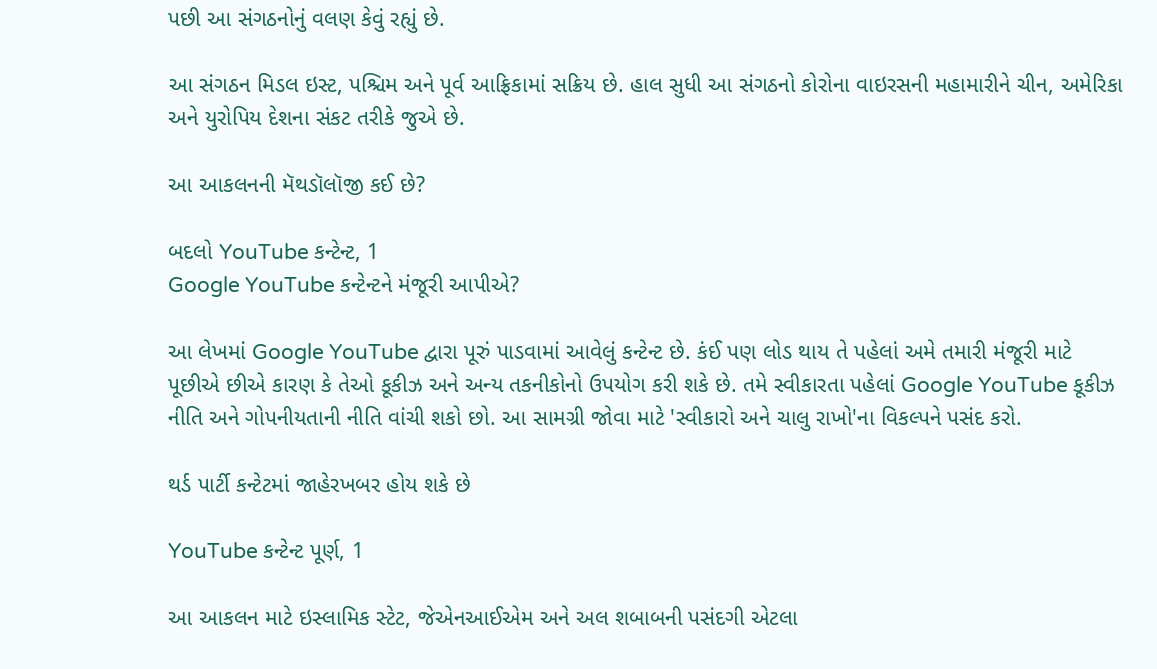પછી આ સંગઠનોનું વલણ કેવું રહ્યું છે.

આ સંગઠન મિડલ ઇસ્ટ, પશ્ચિમ અને પૂર્વ આફ્રિકામાં સક્રિય છે. હાલ સુધી આ સંગઠનો કોરોના વાઇરસની મહામારીને ચીન, અમેરિકા અને યુરોપિય દેશના સંકટ તરીકે જુએ છે.

આ આકલનની મૅથડૉલૉજી કઈ છે?

બદલો YouTube કન્ટેન્ટ, 1
Google YouTube કન્ટેન્ટને મંજૂરી આપીએ?

આ લેખમાં Google YouTube દ્વારા પૂરું પાડવામાં આવેલું કન્ટેન્ટ છે. કંઈ પણ લોડ થાય તે પહેલાં અમે તમારી મંજૂરી માટે પૂછીએ છીએ કારણ કે તેઓ કૂકીઝ અને અન્ય તકનીકોનો ઉપયોગ કરી શકે છે. તમે સ્વીકારતા પહેલાં Google YouTube કૂકીઝ નીતિ અને ગોપનીયતાની નીતિ વાંચી શકો છો. આ સામગ્રી જોવા માટે 'સ્વીકારો અને ચાલુ રાખો'ના વિકલ્પને પસંદ કરો.

થર્ડ પાર્ટી કન્ટેટમાં જાહેરખબર હોય શકે છે

YouTube કન્ટેન્ટ પૂર્ણ, 1

આ આકલન માટે ઇસ્લામિક સ્ટેટ, જેએનઆઈએમ અને અલ શબાબની પસંદગી એટલા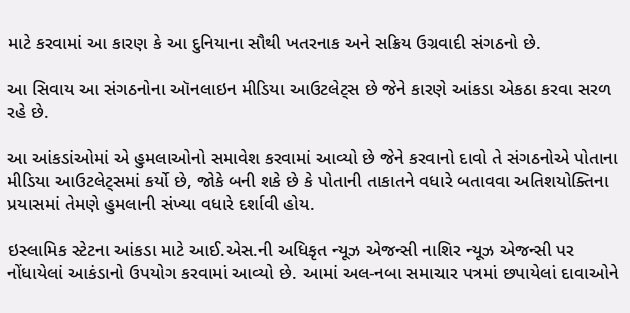માટે કરવામાં આ કારણ કે આ દુનિયાના સૌથી ખતરનાક અને સક્રિય ઉગ્રવાદી સંગઠનો છે.

આ સિવાય આ સંગઠનોના ઑનલાઇન મીડિયા આઉટલેટ્સ છે જેને કારણે આંકડા એકઠા કરવા સરળ રહે છે.

આ આંકડાંઓમાં એ હુમલાઓનો સમાવેશ કરવામાં આવ્યો છે જેને કરવાનો દાવો તે સંગઠનોએ પોતાના મીડિયા આઉટલેટ્સમાં કર્યો છે, જોકે બની શકે છે કે પોતાની તાકાતને વધારે બતાવવા અતિશયોક્તિના પ્રયાસમાં તેમણે હુમલાની સંખ્યા વધારે દર્શાવી હોય.

ઇસ્લામિક સ્ટેટના આંકડા માટે આઈ.એસ.ની અધિકૃત ન્યૂઝ એજન્સી નાશિર ન્યૂઝ એજન્સી પર નોંધાયેલાં આકંડાનો ઉપયોગ કરવામાં આવ્યો છે. આમાં અલ-નબા સમાચાર પત્રમાં છપાયેલાં દાવાઓને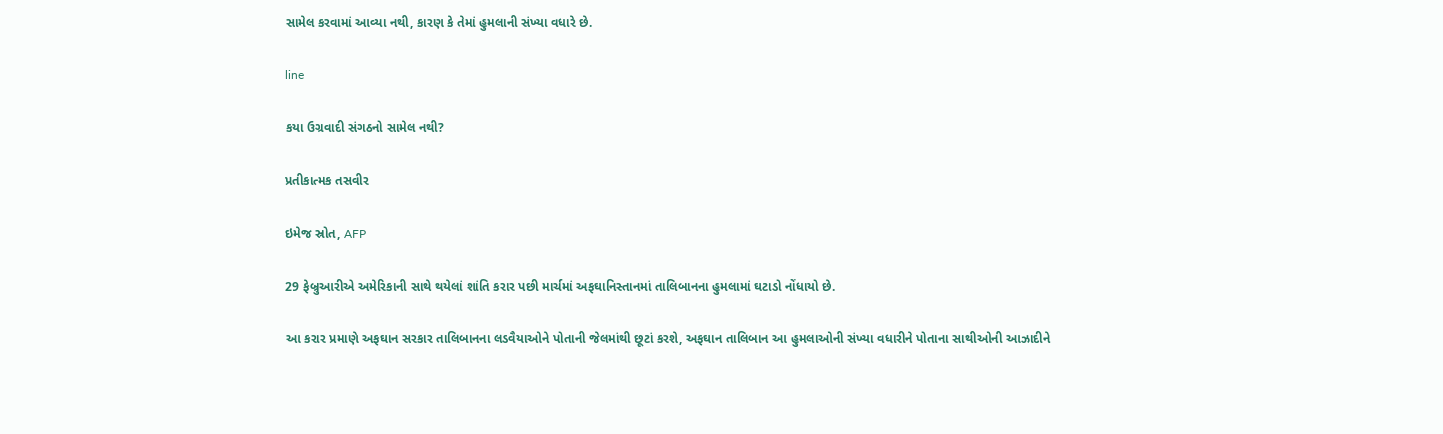સામેલ કરવામાં આવ્યા નથી, કારણ કે તેમાં હુમલાની સંખ્યા વધારે છે.

line

કયા ઉગ્રવાદી સંગઠનો સામેલ નથી?

પ્રતીકાત્મક તસવીર

ઇમેજ સ્રોત, AFP

29 ફેબ્રુઆરીએ અમેરિકાની સાથે થયેલાં શાંતિ કરાર પછી માર્ચમાં અફઘાનિસ્તાનમાં તાલિબાનના હુમલામાં ઘટાડો નોંધાયો છે.

આ કરાર પ્રમાણે અફઘાન સરકાર તાલિબાનના લડવૈયાઓને પોતાની જેલમાંથી છૂટાં કરશે, અફઘાન તાલિબાન આ હુમલાઓની સંખ્યા વધારીને પોતાના સાથીઓની આઝાદીને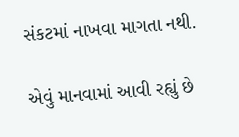સંકટમાં નાખવા માગતા નથી.

એવું માનવામાં આવી રહ્યું છે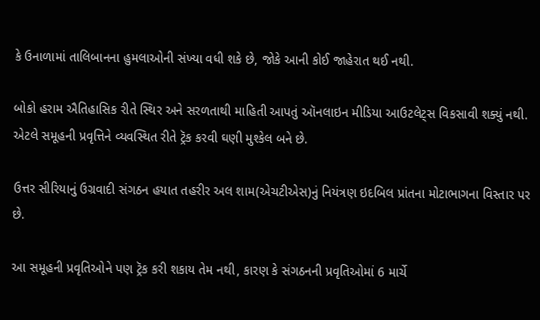કે ઉનાળામાં તાલિબાનના હુમલાઓની સંખ્યા વધી શકે છે, જોકે આની કોઈ જાહેરાત થઈ નથી.

બોકો હરામ ઐતિહાસિક રીતે સ્થિર અને સરળતાથી માહિતી આપતું ઑનલાઇન મીડિયા આઉટલેટ્સ વિકસાવી શક્યું નથી. એટલે સમૂહની પ્રવૃત્તિને વ્યવસ્થિત રીતે ટ્રૅક કરવી ઘણી મુશ્કેલ બને છે.

ઉત્તર સીરિયાનું ઉગ્રવાદી સંગઠન હયાત તહરીર અલ શામ(એચટીએસ)નું નિયંત્રણ ઇદબિલ પ્રાંતના મોટાભાગના વિસ્તાર પર છે.

આ સમૂહની પ્રવૃતિઓને પણ ટ્રૅક કરી શકાય તેમ નથી, કારણ કે સંગઠનની પ્રવૃતિઓમાં 6 માર્ચે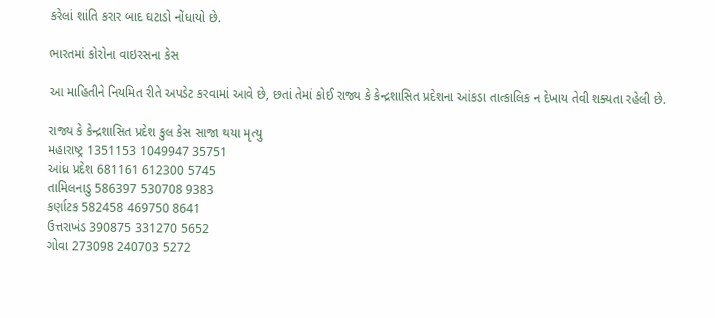કરેલાં શાંતિ કરાર બાદ ઘટાડો નોંધાયો છે.

ભારતમાં કોરોના વાઇરસના કેસ

આ માહિતીને નિયમિત રીતે અપડેટ કરવામાં આવે છે, છતાં તેમાં કોઈ રાજ્ય કે કેન્દ્રશાસિત પ્રદેશના આંકડા તાત્કાલિક ન દેખાય તેવી શક્યતા રહેલી છે.

રાજ્ય કે કેન્દ્રશાસિત પ્રદેશ કુલ કેસ સાજા થયા મૃત્યુ
મહારાષ્ટ્ર 1351153 1049947 35751
આંધ્ર પ્રદેશ 681161 612300 5745
તામિલનાડુ 586397 530708 9383
કર્ણાટક 582458 469750 8641
ઉત્તરાખંડ 390875 331270 5652
ગોવા 273098 240703 5272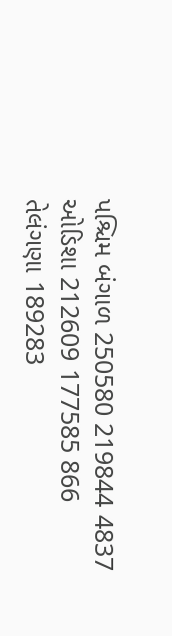પશ્ચિમ બંગાળ 250580 219844 4837
ઓડિશા 212609 177585 866
તેલંગણા 189283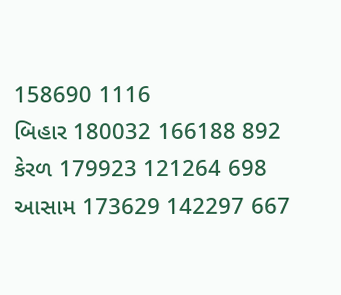158690 1116
બિહાર 180032 166188 892
કેરળ 179923 121264 698
આસામ 173629 142297 667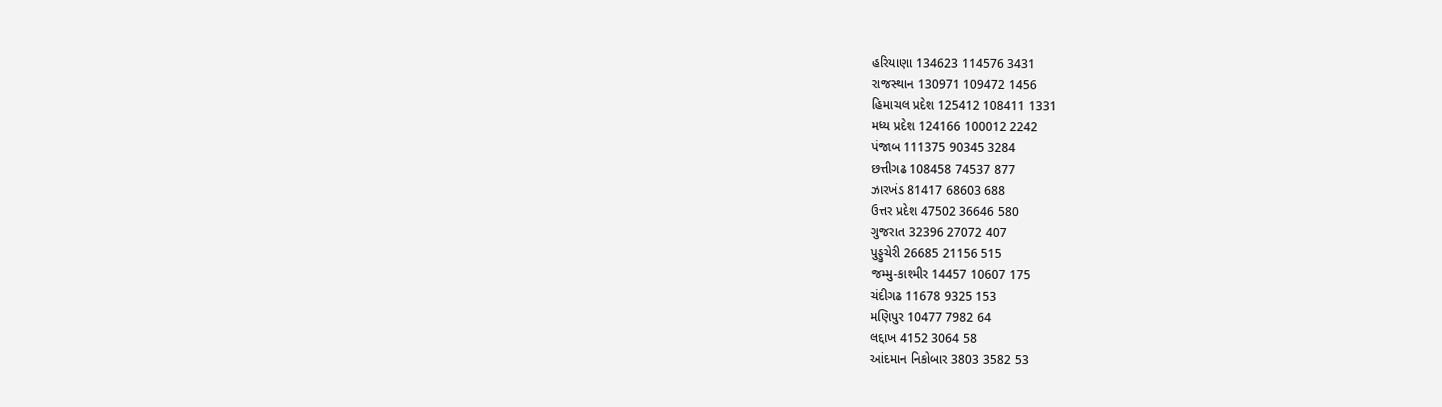હરિયાણા 134623 114576 3431
રાજસ્થાન 130971 109472 1456
હિમાચલ પ્રદેશ 125412 108411 1331
મધ્ય પ્રદેશ 124166 100012 2242
પંજાબ 111375 90345 3284
છત્તીગઢ 108458 74537 877
ઝારખંડ 81417 68603 688
ઉત્તર પ્રદેશ 47502 36646 580
ગુજરાત 32396 27072 407
પુડ્ડુચેરી 26685 21156 515
જમ્મુ-કાશ્મીર 14457 10607 175
ચંદીગઢ 11678 9325 153
મણિપુર 10477 7982 64
લદ્દાખ 4152 3064 58
આંદમાન નિકોબાર 3803 3582 53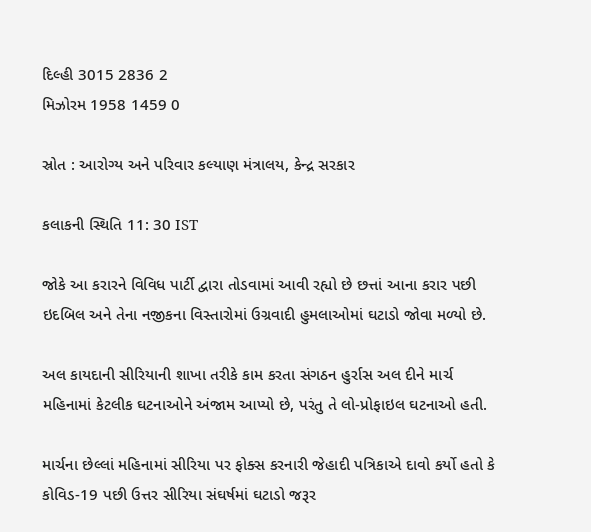દિલ્હી 3015 2836 2
મિઝોરમ 1958 1459 0

સ્રોત : આરોગ્ય અને પરિવાર કલ્યાણ મંત્રાલય, કેન્દ્ર સરકાર

કલાકની સ્થિતિ 11: 30 IST

જોકે આ કરારને વિવિધ પાર્ટી દ્વારા તોડવામાં આવી રહ્યો છે છત્તાં આના કરાર પછી ઇદબિલ અને તેના નજીકના વિસ્તારોમાં ઉગ્રવાદી હુમલાઓમાં ઘટાડો જોવા મળ્યો છે.

અલ કાયદાની સીરિયાની શાખા તરીકે કામ કરતા સંગઠન હુર્રાસ અલ દીને માર્ચ મહિનામાં કેટલીક ઘટનાઓને અંજામ આપ્યો છે, પરંતુ તે લો-પ્રોફાઇલ ઘટનાઓ હતી.

માર્ચના છેલ્લાં મહિનામાં સીરિયા પર ફોક્સ કરનારી જેહાદી પત્રિકાએ દાવો કર્યો હતો કે કોવિડ-19 પછી ઉત્તર સીરિયા સંઘર્ષમાં ઘટાડો જરૂર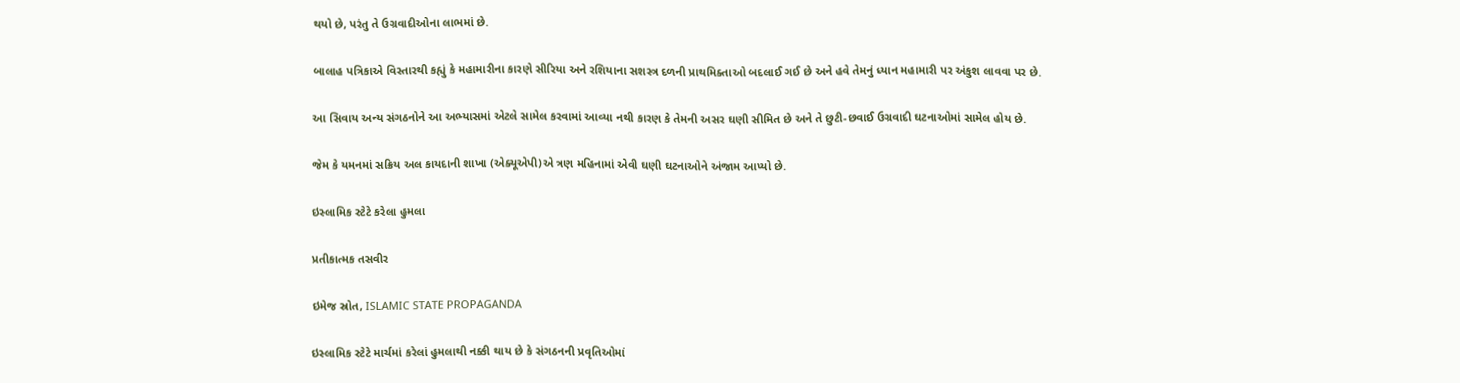થયો છે, પરંતુ તે ઉગ્રવાદીઓના લાભમાં છે.

બાલાહ પત્રિકાએ વિસ્તારથી કહ્યું કે મહામારીના કારણે સીરિયા અને રશિયાના સશસ્ત્ર દળની પ્રાથમિક્તાઓ બદલાઈ ગઈ છે અને હવે તેમનું ધ્યાન મહામારી પર અંકુશ લાવવા પર છે.

આ સિવાય અન્ય સંગઠનોને આ અભ્યાસમાં એટલે સામેલ કરવામાં આવ્યા નથી કારણ કે તેમની અસર ઘણી સીમિત છે અને તે છુટી-છવાઈ ઉગ્રવાદી ઘટનાઓમાં સામેલ હોય છે.

જેમ કે યમનમાં સક્રિય અલ કાયદાની શાખા (એક્યૂએપી)એ ત્રણ મહિનામાં એવી ઘણી ઘટનાઓને અંજામ આપ્યો છે.

ઇસ્લામિક સ્ટેટે કરેલા હુમલા

પ્રતીકાત્મક તસવીર

ઇમેજ સ્રોત, ISLAMIC STATE PROPAGANDA

ઇસ્લામિક સ્ટેટે માર્ચમાં કરેલાં હુમલાથી નક્કી થાય છે કે સંગઠનની પ્રવૃતિઓમાં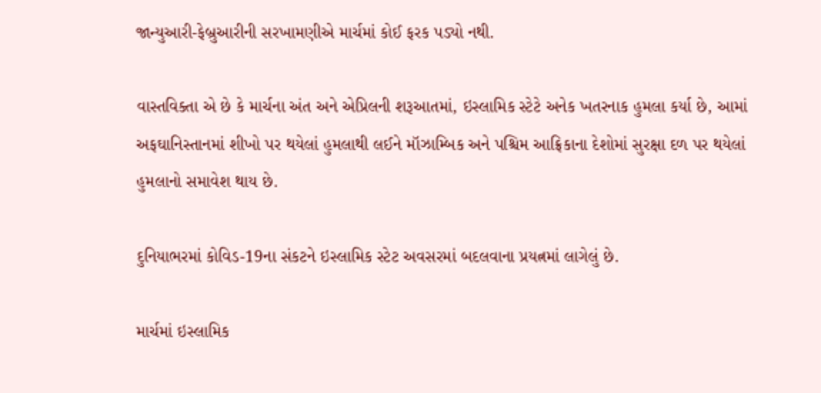જાન્યુઆરી-ફેબ્રુઆરીની સરખામણીએ માર્ચમાં કોઈ ફરક પડ્યો નથી.

વાસ્તવિક્તા એ છે કે માર્ચના અંત અને એપ્રિલની શરૂઆતમાં, ઇસ્લામિક સ્ટેટે અનેક ખતરનાક હુમલા કર્યા છે, આમાં અફઘાનિસ્તાનમાં શીખો પર થયેલાં હુમલાથી લઈને મૉઝામ્બિક અને પશ્ચિમ આફ્રિકાના દેશોમાં સુરક્ષા દળ પર થયેલાં હુમલાનો સમાવેશ થાય છે.

દુનિયાભરમાં કોવિડ-19ના સંકટને ઇસ્લામિક સ્ટેટ અવસરમાં બદલવાના પ્રયત્નમાં લાગેલું છે.

માર્ચમાં ઇસ્લામિક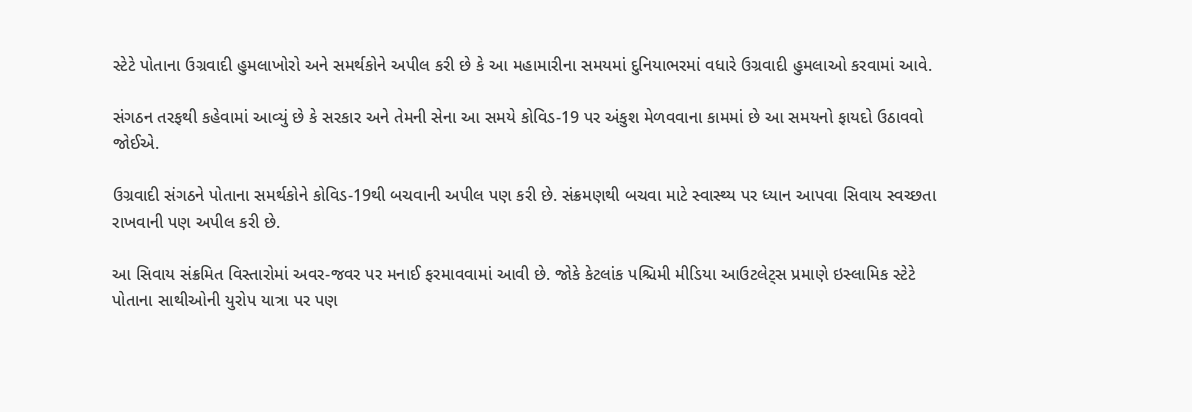સ્ટેટે પોતાના ઉગ્રવાદી હુમલાખોરો અને સમર્થકોને અપીલ કરી છે કે આ મહામારીના સમયમાં દુનિયાભરમાં વધારે ઉગ્રવાદી હુમલાઓ કરવામાં આવે.

સંગઠન તરફથી કહેવામાં આવ્યું છે કે સરકાર અને તેમની સેના આ સમયે કોવિડ-19 પર અંકુશ મેળવવાના કામમાં છે આ સમયનો ફાયદો ઉઠાવવો જોઈએ.

ઉગ્રવાદી સંગઠને પોતાના સમર્થકોને કોવિડ-19થી બચવાની અપીલ પણ કરી છે. સંક્રમણથી બચવા માટે સ્વાસ્થ્ય પર ધ્યાન આપવા સિવાય સ્વચ્છતા રાખવાની પણ અપીલ કરી છે.

આ સિવાય સંક્રમિત વિસ્તારોમાં અવર-જવર પર મનાઈ ફરમાવવામાં આવી છે. જોકે કેટલાંક પશ્ચિમી મીડિયા આઉટલેટ્સ પ્રમાણે ઇસ્લામિક સ્ટેટે પોતાના સાથીઓની યુરોપ યાત્રા પર પણ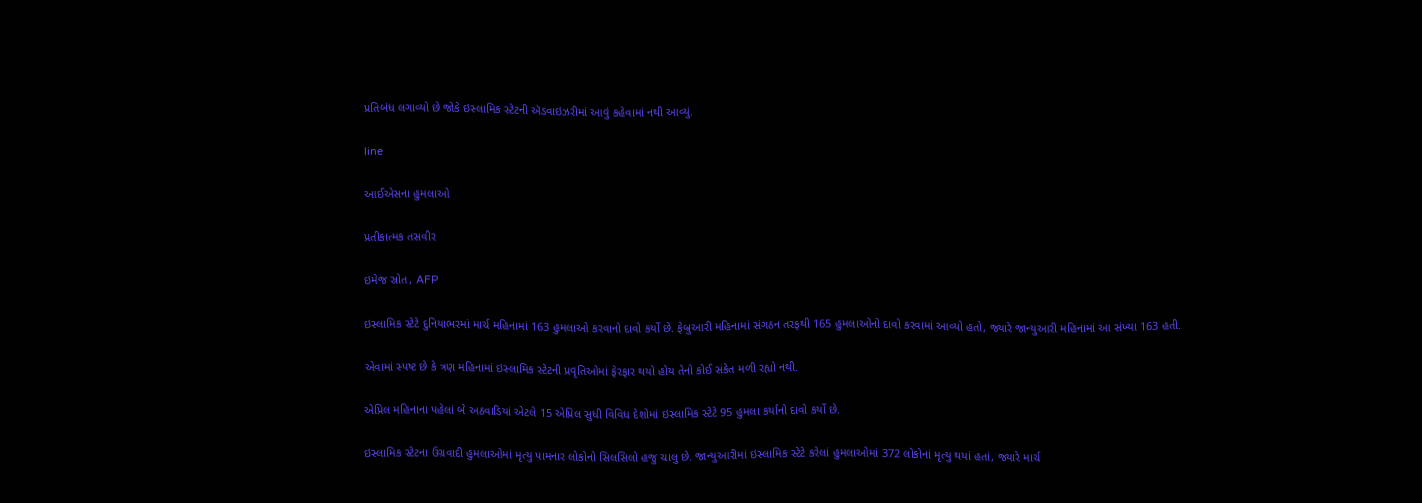પ્રતિબંધ લગાવ્યો છે જોકે ઇસ્લામિક સ્ટેટની ઍડવાઇઝરીમાં આવું કહેવામાં નથી આવ્યું.

line

આઈએસના હુમલાઓ

પ્રતીકાત્મક તસવીર

ઇમેજ સ્રોત, AFP

ઇસ્લામિક સ્ટેટે દુનિયાભરમાં માર્ચ મહિનામાં 163 હુમલાઓ કરવાનો દાવો કર્યો છે. ફેબ્રુઆરી મહિનામાં સંગઠન તરફથી 165 હુમલાઓનો દાવો કરવામાં આવ્યો હતો, જ્યારે જાન્યુઆરી મહિનામાં આ સંખ્યા 163 હતી.

એવામાં સ્પષ્ટ છે કે ત્રણ મહિનામાં ઇસ્લામિક સ્ટેટની પ્રવૃતિઓમાં ફેરફાર થયો હોય તેનો કોઈ સંકેત મળી રહ્યો નથી.

એપ્રિલ મહિનાના પહેલાં બે અઠવાડિયાં એટલે 15 એપ્રિલ સુધી વિવિધ દેશોમાં ઇસ્લામિક સ્ટેટે 95 હુમલા કર્યાનો દાવો કર્યો છે.

ઇસ્લામિક સ્ટેટના ઉગ્રવાદી હુમલાઓમાં મૃત્યુ પામનાર લોકોનો સિલસિલો હજુ ચાલુ છે. જાન્યુઆરીમાં ઇસ્લામિક સ્ટેટે કરેલાં હુમલાઓમાં 372 લોકોનાં મૃત્યુ થયાં હતાં, જ્યારે માર્ચ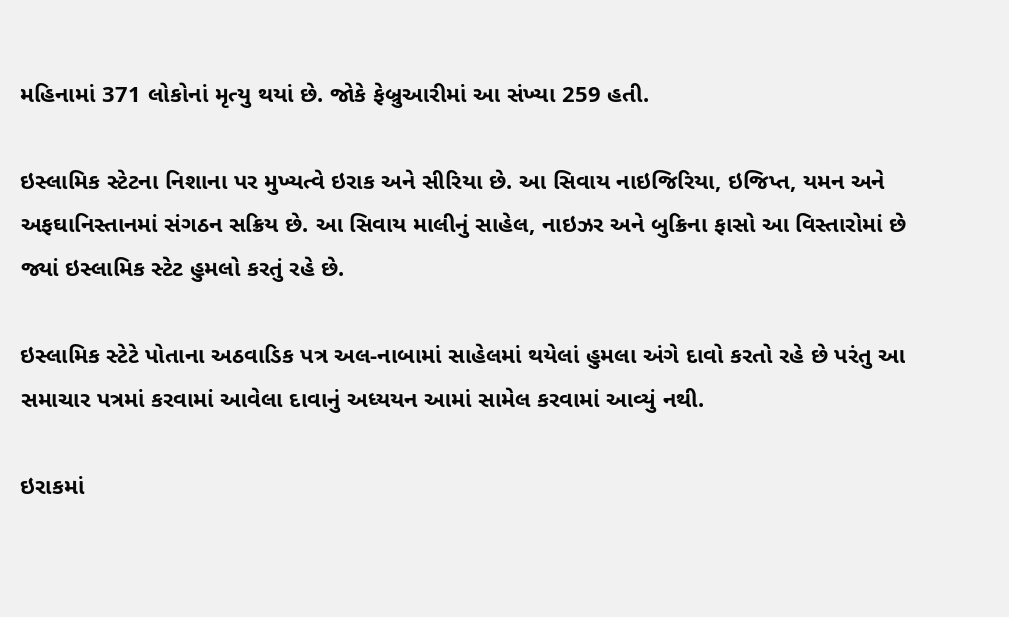મહિનામાં 371 લોકોનાં મૃત્યુ થયાં છે. જોકે ફેબ્રુઆરીમાં આ સંખ્યા 259 હતી.

ઇસ્લામિક સ્ટેટના નિશાના પર મુખ્યત્વે ઇરાક અને સીરિયા છે. આ સિવાય નાઇજિરિયા, ઇજિપ્ત, યમન અને અફઘાનિસ્તાનમાં સંગઠન સક્રિય છે. આ સિવાય માલીનું સાહેલ, નાઇઝર અને બુક્રિના ફાસો આ વિસ્તારોમાં છે જ્યાં ઇસ્લામિક સ્ટેટ હુમલો કરતું રહે છે.

ઇસ્લામિક સ્ટેટે પોતાના અઠવાડિક પત્ર અલ-નાબામાં સાહેલમાં થયેલાં હુમલા અંગે દાવો કરતો રહે છે પરંતુ આ સમાચાર પત્રમાં કરવામાં આવેલા દાવાનું અધ્યયન આમાં સામેલ કરવામાં આવ્યું નથી.

ઇરાકમાં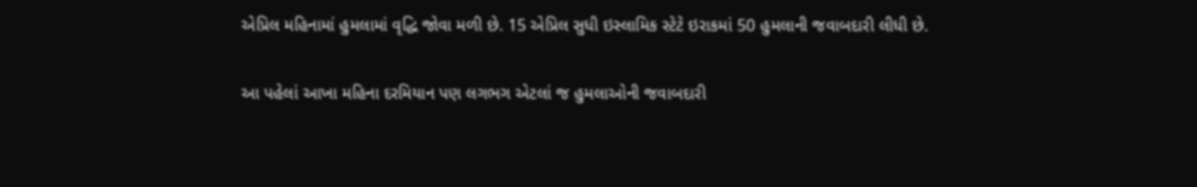એપ્રિલ મહિનામાં હુમલામાં વૃદ્ધિ જોવા મળી છે. 15 એપ્રિલ સુધી ઇસ્લામિક સ્ટેટે ઇરાકમાં 50 હુમલાની જવાબદારી લીધી છે.

આ પહેલાં આખા મહિના દરમિયાન પણ લગભગ એટલાં જ હુમલાઓની જવાબદારી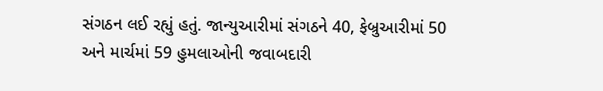સંગઠન લઈ રહ્યું હતું. જાન્યુઆરીમાં સંગઠને 40, ફેબ્રુઆરીમાં 50 અને માર્ચમાં 59 હુમલાઓની જવાબદારી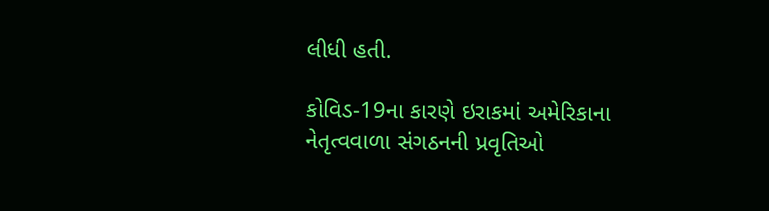લીધી હતી.

કોવિડ-19ના કારણે ઇરાકમાં અમેરિકાના નેતૃત્વવાળા સંગઠનની પ્રવૃતિઓ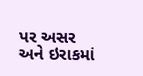પર અસર અને ઇરાકમાં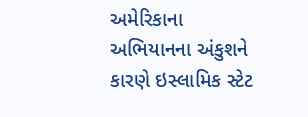અમેરિકાના અભિયાનના અંકુશને કારણે ઇસ્લામિક સ્ટેટ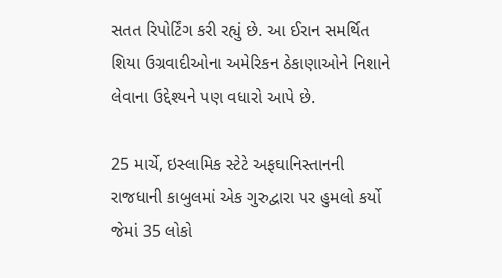સતત રિપોર્ટિંગ કરી રહ્યું છે. આ ઈરાન સમર્થિત શિયા ઉગ્રવાદીઓના અમેરિકન ઠેકાણાઓને નિશાને લેવાના ઉદ્દેશ્યને પણ વધારો આપે છે.

25 માર્ચે, ઇસ્લામિક સ્ટેટે અફઘાનિસ્તાનની રાજધાની કાબુલમાં એક ગુરુદ્વારા પર હુમલો કર્યો જેમાં 35 લોકો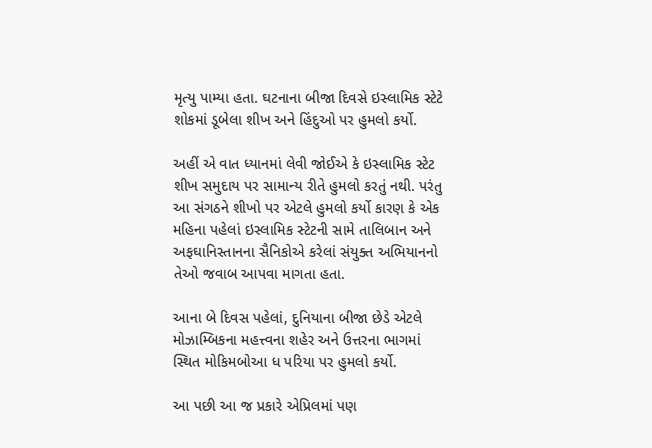મૃત્યુ પામ્યા હતા. ઘટનાના બીજા દિવસે ઇસ્લામિક સ્ટેટે શોકમાં ડૂબેલા શીખ અને હિંદુઓ પર હુમલો કર્યો.

અહીં એ વાત ધ્યાનમાં લેવી જોઈએ કે ઇસ્લામિક સ્ટેટ શીખ સમુદાય પર સામાન્ય રીતે હુમલો કરતું નથી. પરંતુ આ સંગઠને શીખો પર એટલે હુમલો કર્યો કારણ કે એક મહિના પહેલાં ઇસ્લામિક સ્ટેટની સામે તાલિબાન અને અફઘાનિસ્તાનના સૈનિકોએ કરેલાં સંયુક્ત અભિયાનનો તેઓ જવાબ આપવા માગતા હતા.

આના બે દિવસ પહેલાં, દુનિયાના બીજા છેડે એટલે મોઝામ્બિકના મહત્ત્વના શહેર અને ઉત્તરના ભાગમાં સ્થિત મોકિમબોઆ ધ પરિયા પર હુમલો કર્યો.

આ પછી આ જ પ્રકારે એપ્રિલમાં પણ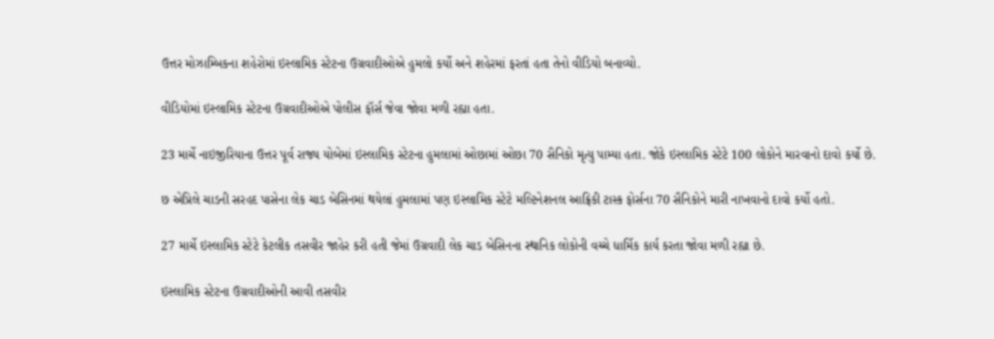ઉત્તર મોઝામ્બિકના શહેરોમાં ઇસ્લામિક સ્ટેટના ઉગ્રવાદીઓએ હુમલો કર્યો અને શહેરમાં ફરતાં હતા તેનો વીડિયો બનાવ્યો.

વીડિયોમાં ઇસ્લામિક સ્ટેટના ઉગ્રવાદીઓએ પોલીસ ફૉર્સ જેવા જોવા મળી રહ્યા હતા.

23 માર્ચે નાઇજીરિયાના ઉત્તર પૂર્વ રાજ્ય યોબેમાં ઇસ્લામિક સ્ટેટના હુમલામાં ઓછામાં ઓછા 70 સૈનિકો મૃત્યુ પામ્યા હતા. જોકે ઇસ્લામિક સ્ટેટે 100 લોકોને મારવાનો દાવો કર્યો છે.

છ એપ્રિલે ચાડની સરહદ પાસેના લેક ચાડ બેસિનમાં થયેલાં હુમલામાં પણ ઇસ્લામિક સ્ટેટે મલ્ટિનેશનલ આફ્રિકી ટાસ્ક ફોર્સના 70 સૈનિકોને મારી નાખવાનો દાવો કર્યો હતો.

27 માર્ચે ઇસ્લામિક સ્ટેટે કેટલીક તસવીર જાહેર કરી હતી જેમાં ઉગ્રવાદી લેક ચાડ બેસિનના સ્થાનિક લોકોની વચ્ચે ધાર્મિક કાર્ય કરતા જોવા મળી રહ્યા છે.

ઇસ્લામિક સ્ટેટના ઉગ્રવાદીઓની આવી તસવીર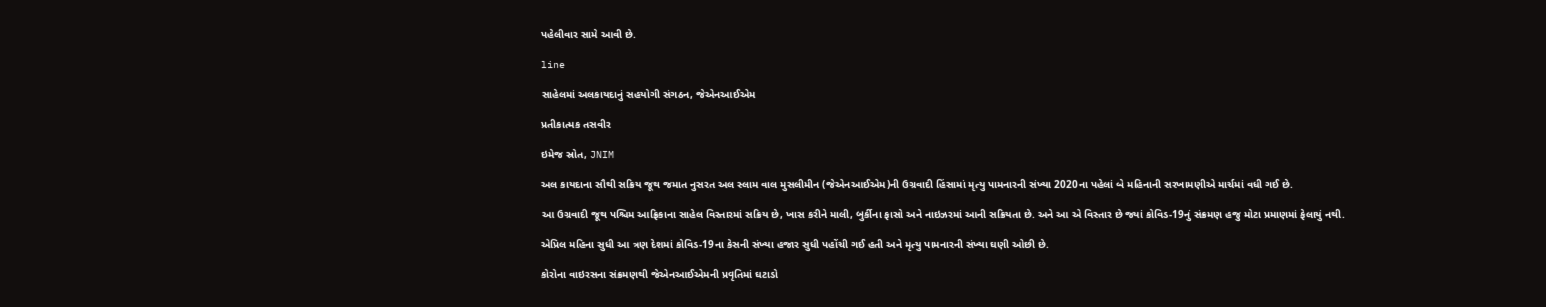પહેલીવાર સામે આવી છે.

line

સાહેલમાં અલકાયદાનું સહયોગી સંગઠન, જેએનઆઈએમ

પ્રતીકાત્મક તસવીર

ઇમેજ સ્રોત, JNIM

અલ કાયદાના સૌથી સક્રિય જૂથ જમાત નુસરત અલ સ્લામ વાલ મુસલીમીન (જેએનઆઈએમ)ની ઉગ્રવાદી હિંસામાં મૃત્યુ પામનારની સંખ્યા 2020ના પહેલાં બે મહિનાની સરખામણીએ માર્ચમાં વધી ગઈ છે.

આ ઉગ્રવાદી જૂથ પશ્ચિમ આફ્રિકાના સાહેલ વિસ્તારમાં સક્રિય છે, ખાસ કરીને માલી, બુર્કીના ફાસો અને નાઇઝરમાં આની સક્રિયતા છે. અને આ એ વિસ્તાર છે જ્યાં કોવિડ-19નું સંક્રમણ હજુ મોટા પ્રમાણમાં ફેલાયું નથી.

એપ્રિલ મહિના સુધી આ ત્રણ દેશમાં કોવિડ-19ના કેસની સંખ્યા હજાર સુધી પહોંચી ગઈ હતી અને મૃત્યુ પામનારની સંખ્યા ઘણી ઓછી છે.

કોરોના વાઇરસના સંક્રમણથી જેએનઆઈએમની પ્રવૃતિમાં ઘટાડો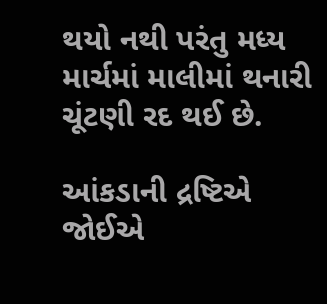થયો નથી પરંતુ મધ્ય માર્ચમાં માલીમાં થનારી ચૂંટણી રદ થઈ છે.

આંકડાની દ્રષ્ટિએ જોઈએ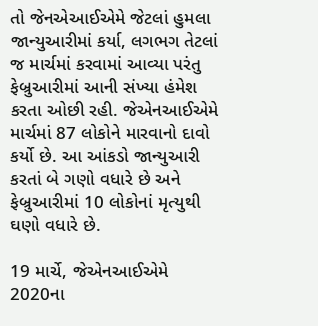તો જેનએઆઈએમે જેટલાં હુમલા જાન્યુઆરીમાં કર્યા, લગભગ તેટલાં જ માર્ચમાં કરવામાં આવ્યા પરંતુ ફેબ્રુઆરીમાં આની સંખ્યા હંમેશ કરતા ઓછી રહી. જેએનઆઈએમે માર્ચમાં 87 લોકોને મારવાનો દાવો કર્યો છે. આ આંકડો જાન્યુઆરી કરતાં બે ગણો વધારે છે અને ફેબ્રુઆરીમાં 10 લોકોનાં મૃત્યુથી ઘણો વધારે છે.

19 માર્ચે, જેએનઆઈએમે 2020ના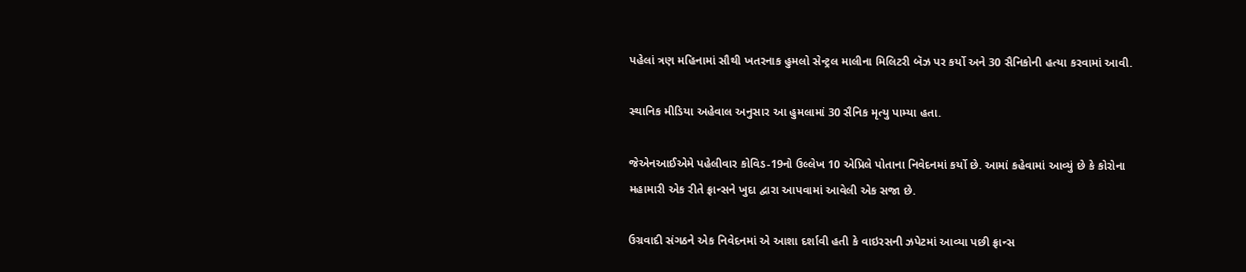પહેલાં ત્રણ મહિનામાં સૌથી ખતરનાક હુમલો સેન્ટ્રલ માલીના મિલિટરી બૅઝ પર કર્યો અને 30 સૈનિકોની હત્યા કરવામાં આવી.

સ્થાનિક મીડિયા અહેવાલ અનુસાર આ હુમલામાં 30 સૈનિક મૃત્યુ પામ્યા હતા.

જેએનઆઈએમે પહેલીવાર કોવિડ-19નો ઉલ્લેખ 10 એપ્રિલે પોતાના નિવેદનમાં કર્યો છે. આમાં કહેવામાં આવ્યું છે કે કોરોના મહામારી એક રીતે ફ્રાન્સને ખુદા દ્વારા આપવામાં આવેલી એક સજા છે.

ઉગ્રવાદી સંગઠને એક નિવેદનમાં એ આશા દર્શાવી હતી કે વાઇરસની ઝપેટમાં આવ્યા પછી ફ્રાન્સ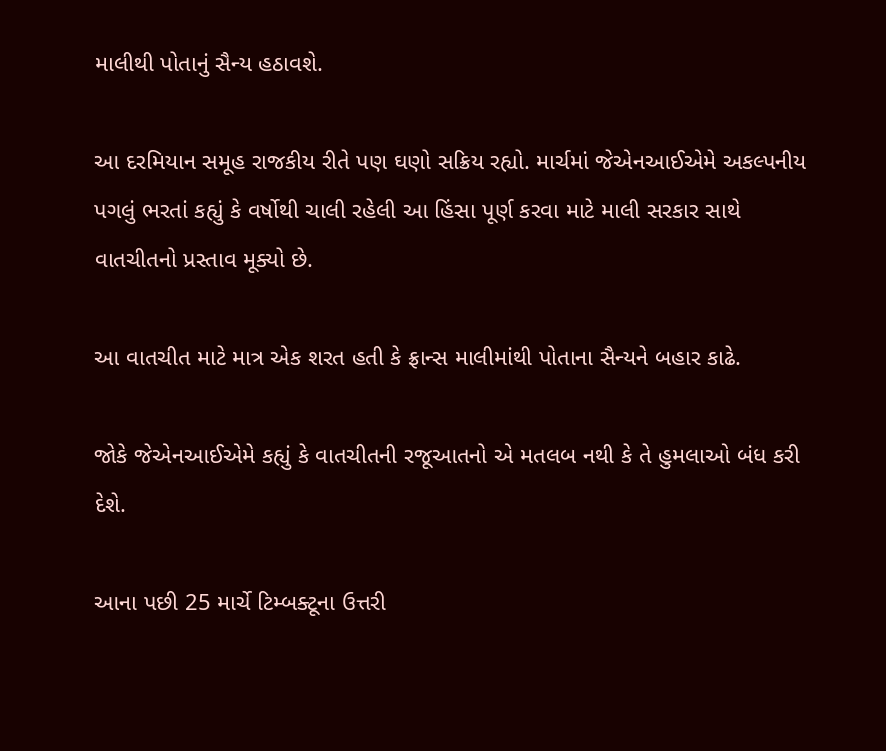માલીથી પોતાનું સૈન્ય હઠાવશે.

આ દરમિયાન સમૂહ રાજકીય રીતે પણ ઘણો સક્રિય રહ્યો. માર્ચમાં જેએનઆઈએમે અકલ્પનીય પગલું ભરતાં કહ્યું કે વર્ષોથી ચાલી રહેલી આ હિંસા પૂર્ણ કરવા માટે માલી સરકાર સાથે વાતચીતનો પ્રસ્તાવ મૂક્યો છે.

આ વાતચીત માટે માત્ર એક શરત હતી કે ફ્રાન્સ માલીમાંથી પોતાના સૈન્યને બહાર કાઢે.

જોકે જેએનઆઈએમે કહ્યું કે વાતચીતની રજૂઆતનો એ મતલબ નથી કે તે હુમલાઓ બંધ કરી દેશે.

આના પછી 25 માર્ચે ટિમ્બક્ટૂના ઉત્તરી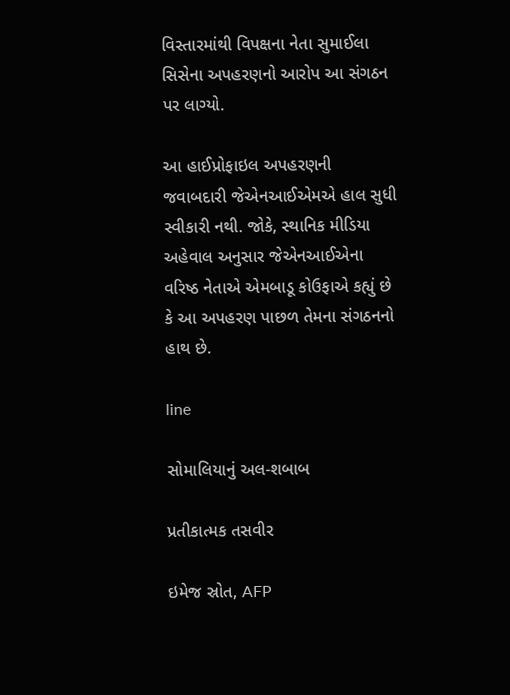વિસ્તારમાંથી વિપક્ષના નેતા સુમાઈલા સિસેના અપહરણનો આરોપ આ સંગઠન પર લાગ્યો.

આ હાઈપ્રોફાઇલ અપહરણની જવાબદારી જેએનઆઈએમએ હાલ સુધી સ્વીકારી નથી. જોકે, સ્થાનિક મીડિયા અહેવાલ અનુસાર જેએનઆઈએના વરિષ્ઠ નેતાએ એમબાડૂ કોઉફાએ કહ્યું છે કે આ અપહરણ પાછળ તેમના સંગઠનનો હાથ છે.

line

સોમાલિયાનું અલ-શબાબ

પ્રતીકાત્મક તસવીર

ઇમેજ સ્રોત, AFP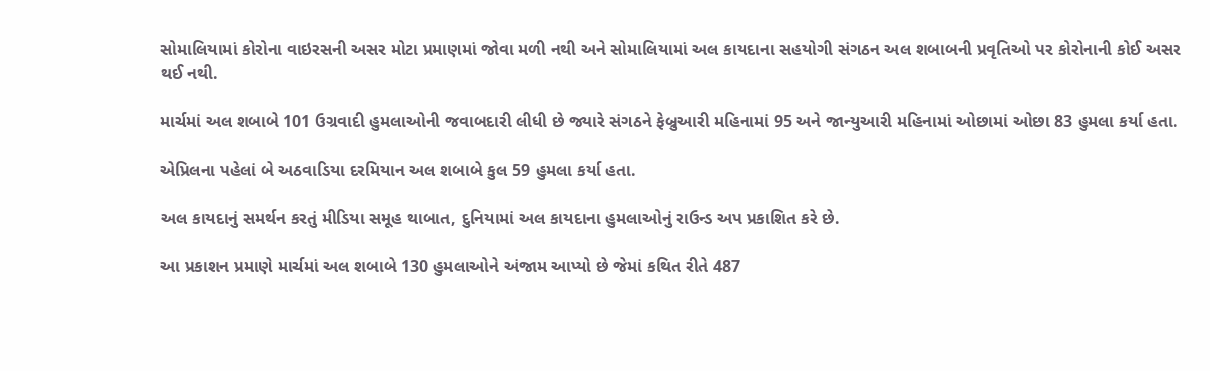સોમાલિયામાં કોરોના વાઇરસની અસર મોટા પ્રમાણમાં જોવા મળી નથી અને સોમાલિયામાં અલ કાયદાના સહયોગી સંગઠન અલ શબાબની પ્રવૃતિઓ પર કોરોનાની કોઈ અસર થઈ નથી.

માર્ચમાં અલ શબાબે 101 ઉગ્રવાદી હુમલાઓની જવાબદારી લીધી છે જ્યારે સંગઠને ફેબ્રુઆરી મહિનામાં 95 અને જાન્યુઆરી મહિનામાં ઓછામાં ઓછા 83 હુમલા કર્યા હતા.

એપ્રિલના પહેલાં બે અઠવાડિયા દરમિયાન અલ શબાબે કુલ 59 હુમલા કર્યા હતા.

અલ કાયદાનું સમર્થન કરતું મીડિયા સમૂહ થાબાત, દુનિયામાં અલ કાયદાના હુમલાઓનું રાઉન્ડ અપ પ્રકાશિત કરે છે.

આ પ્રકાશન પ્રમાણે માર્ચમાં અલ શબાબે 130 હુમલાઓને અંજામ આપ્યો છે જેમાં કથિત રીતે 487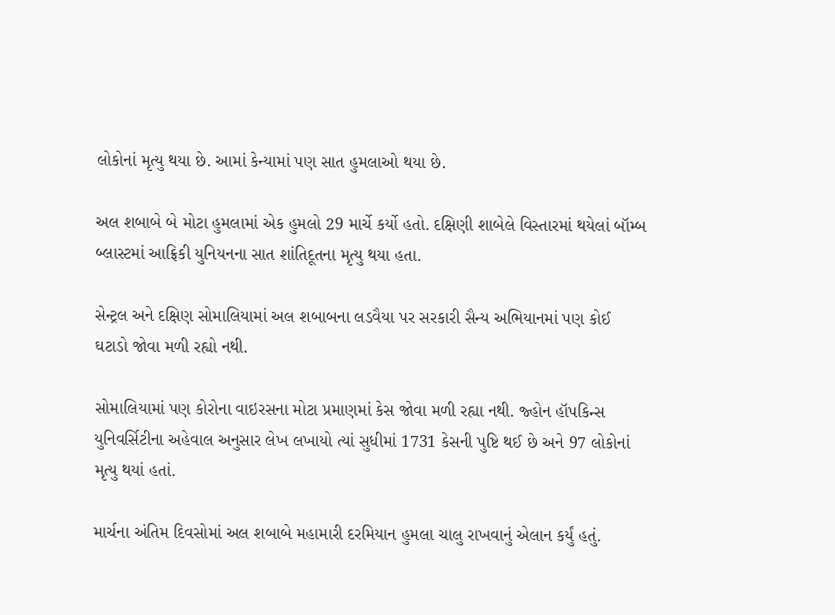લોકોનાં મૃત્યુ થયા છે. આમાં કેન્યામાં પણ સાત હુમલાઓ થયા છે.

અલ શબાબે બે મોટા હુમલામાં એક હુમલો 29 માર્ચે કર્યો હતો. દક્ષિણી શાબેલે વિસ્તારમાં થયેલાં બૉમ્બ બ્લાસ્ટમાં આફ્રિકી યુનિયનના સાત શાંતિદૂતના મૃત્યુ થયા હતા.

સેન્ટ્રલ અને દક્ષિણ સોમાલિયામાં અલ શબાબના લડવૈયા પર સરકારી સૈન્ય અભિયાનમાં પણ કોઈ ઘટાડો જોવા મળી રહ્યો નથી.

સોમાલિયામાં પણ કોરોના વાઇરસના મોટા પ્રમાણમાં કેસ જોવા મળી રહ્યા નથી. જ્હોન હૉપકિન્સ યુનિવર્સિટીના અહેવાલ અનુસાર લેખ લખાયો ત્યાં સુધીમાં 1731 કેસની પુષ્ટિ થઈ છે અને 97 લોકોનાં મૃત્યુ થયાં હતાં.

માર્ચના અંતિમ દિવસોમાં અલ શબાબે મહામારી દરમિયાન હુમલા ચાલુ રાખવાનું એલાન કર્યું હતું.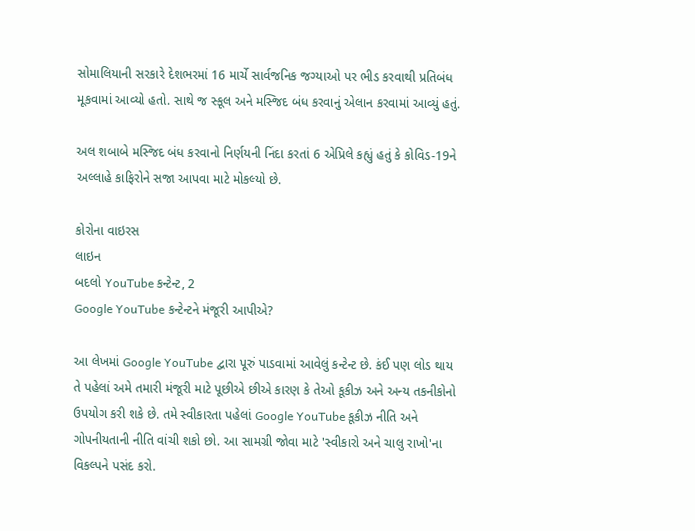સોમાલિયાની સરકારે દેશભરમાં 16 માર્ચે સાર્વજનિક જગ્યાઓ પર ભીડ કરવાથી પ્રતિબંધ મૂકવામાં આવ્યો હતો. સાથે જ સ્કૂલ અને મસ્જિદ બંધ કરવાનું એલાન કરવામાં આવ્યું હતું.

અલ શબાબે મસ્જિદ બંધ કરવાનો નિર્ણયની નિંદા કરતાં 6 એપ્રિલે કહ્યું હતું કે કોવિડ-19ને અલ્લાહે કાફિરોને સજા આપવા માટે મોકલ્યો છે.

કોરોના વાઇરસ
લાઇન
બદલો YouTube કન્ટેન્ટ, 2
Google YouTube કન્ટેન્ટને મંજૂરી આપીએ?

આ લેખમાં Google YouTube દ્વારા પૂરું પાડવામાં આવેલું કન્ટેન્ટ છે. કંઈ પણ લોડ થાય તે પહેલાં અમે તમારી મંજૂરી માટે પૂછીએ છીએ કારણ કે તેઓ કૂકીઝ અને અન્ય તકનીકોનો ઉપયોગ કરી શકે છે. તમે સ્વીકારતા પહેલાં Google YouTube કૂકીઝ નીતિ અને ગોપનીયતાની નીતિ વાંચી શકો છો. આ સામગ્રી જોવા માટે 'સ્વીકારો અને ચાલુ રાખો'ના વિકલ્પને પસંદ કરો.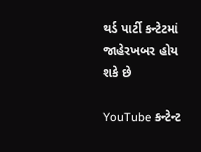થર્ડ પાર્ટી કન્ટેટમાં જાહેરખબર હોય શકે છે

YouTube કન્ટેન્ટ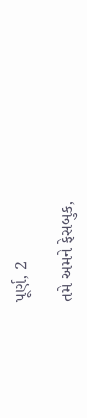પૂર્ણ, 2

તમે અમને ફેસબુક,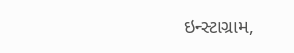ઇન્સ્ટાગ્રામ,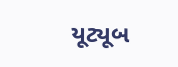યૂટ્યૂબ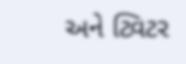અને ટ્વિટર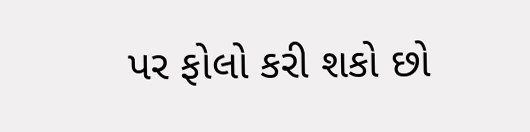પર ફોલો કરી શકો છો